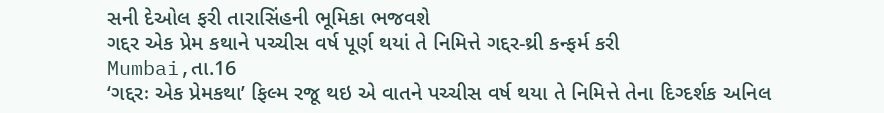સની દેઓલ ફરી તારાસિંહની ભૂમિકા ભજવશે
ગદ્દર એક પ્રેમ કથાને પચ્ચીસ વર્ષ પૂર્ણ થયાં તે નિમિત્તે ગદ્દર-થ્રી કન્ફર્મ કરી
Mumbai,તા.16
‘ગદ્દરઃ એક પ્રેમકથા’ ફિલ્મ રજૂ થઇ એ વાતને પચ્ચીસ વર્ષ થયા તે નિમિત્તે તેના દિગ્દર્શક અનિલ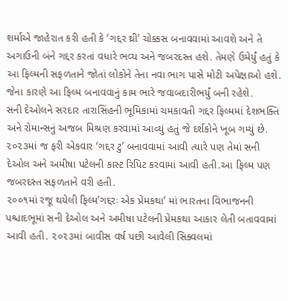શર્માએ જાહેરાત કરી હતી કે ‘ગદ્દર થ્રી’ ચોક્કસ બનાવવામાં આવશે અને તે અગાઉની બંને ગદ્દર કરતાં વધારે ભવ્ય અને જબરદસ્ત હશે. તેમણે ઉમેર્યું હતું કે આ ફિલ્મની સફળતાને જોતાં લોકોને તેના નવા ભાગ પાસે મોટી અપેક્ષાઓ હશે. જેના કારણે આ ફિલ્મ બનાવવાનું કામ ભારે જવાબદારીભર્યું બની રહેશે.
સની દેઓલને સરદાર તારાસિંહની ભૂમિકામાં ચમકાવતી ગદ્દર ફિલ્મમાં દેશભક્તિ અને રોમાન્સનું અજબ મિશ્રણ કરવામાં આવ્યું હતું જે દર્શકોને ખૂબ ગમ્યું છે. ૨૦૨૩માં જ ફરી એકવાર ‘ગદ્દર ટુ’ બનાવવામાં આવી ત્યારે પણ તેમાં સની દેઓલ અને અમીષા પટેલની કાસ્ટ રિપિટ કરવામાં આવી હતી.આ ફિલ્મ પણ જબરદસ્ત સફળતાને વરી હતી.
૨૦૦૧માં રજૂ થયેલી ફિલ્મ’ગદ્દરઃ એક પ્રેમકથા’ માં ભારતના વિભાજનની પશ્ચાદભૂમાં સની દેઓલ અને અમીષા પટેલની પ્રેમકથા આકાર લેતી બતાવવામાં આવી હતી. ૨૦૨૩માં બાવીસ વર્ષ પછી આવેલી સિક્વલમાં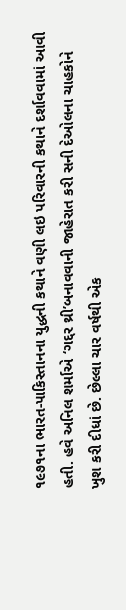૧૯૭૧ના ભારત-પાકિસ્તાનના યુદ્ધની કથાને વણી લઇ પરિવારની કથાને દર્શાવવામાં આવી હતી. હવે અનિલ શર્માએ ‘ગદ્દર થ્રી’બનાવવાની જાહેરાત કરી સની દેઓલના ચાહકોને ખુશ કરી દીધાં છે. છેલ્લા ચાર વર્ષથી એક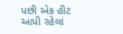પછી એક હીટ આપી રહેલાં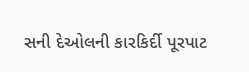સની દેઓલની કારકિર્દી પૂરપાટ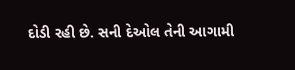દોડી રહી છે. સની દેઓલ તેની આગામી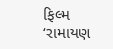ફિલ્મ ‘રામાયણ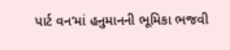પાર્ટ વન’માં હનુમાનની ભૂમિકા ભજવી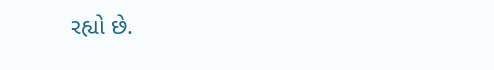રહ્યો છે.